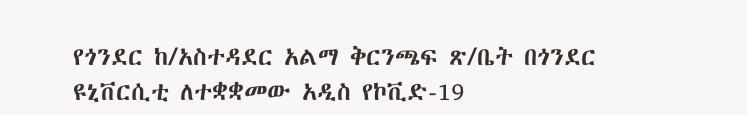የጎንደር ከ/አስተዳደር አልማ ቅርንጫፍ ጽ/ቤት በጎንደር ዩኒቨርሲቲ ለተቋቋመው አዲስ የኮቪድ-19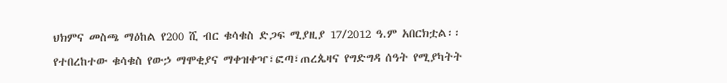ህክምና መስጫ ማዕከል የ200 ሺ ብር ቁሳቁስ ድጋፍ ሚያዚያ 17/2012 ዓ.ም አበርክቷል፡፡ የተበረከተው ቁሳቁስ የውኃ ማሞቂያና ማቀዝቀዣ፣ፎጣ፣ጠረጴዛና የግድግዳ ሰዓት የሚያካትት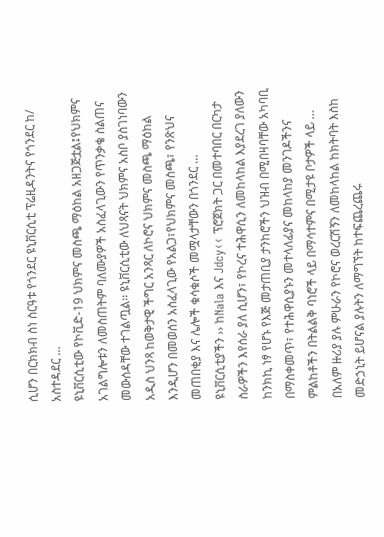ሲሆን በርክክብ ስነ ስርዓቱ የጎንደር ዩኒቨርሲቲ ፕሬዚዳንትና የጎንደር ከ/ አስተዳደር …
ዩኒቨርሲቲው የኮቪድ-19 ህክምና መስጫ ማዕከል አዘጋጅቷል፤የህክምና አገልግሎቱን ለመስጠትም ባለሙያዎች አስፈላጊውን የጥንቃቄ ስልጠና መውሰዳቸው ተገልጧል፡፡ ዩኒቨርሲቲው ለህጻናት ህክምና አስቦ ያስገነባውን አዲስ ህንጻ ከወቅታዊ ችግር አንጻር ለኮሮና ህክምና መስጫ ማዕከል እንዲሆን በመወሰን አስፈላጊው የአልጋ፣የህክምና መስጫ፣ የንጽህና መጠበቂያ እና ሌሎች ቁሳቁሶች መሟላታቸውን በጎንደር …
ዩኒቨርሲቲያችን ›› ከNala እና Jdcy‹‹ ፕሮጀክት ጋር በመተባበር በርካታ ስራዎችን እየሰራ ያለ ሲሆን፣ የኮረና ተሕዋሲን ለመከላከል እያደረገ ያለውን ከንክኪ ነፃ የሆኑ የእጅ መታጠቢያ ታንከሮችን ህዝብ በሚበዛባቸው አካባቢ በማስቀመጥ፣ የተሕዋሲያኑን መተላለፊያና መከላከያ መንገዶችንና ምልከቶችን በትልልቅ ባነሮች ላይ በማሳተምና በሚታዩ ቦታዎች ላይ …
በአለም ዙሪያ ያሉ ምሁራን የኮሮና ወረርሽኝን ለመከላከል ከክትባት እስከ መድኃኒት ይሆናል ያሉትን ለማግኘት ከተፍጨረጨሩ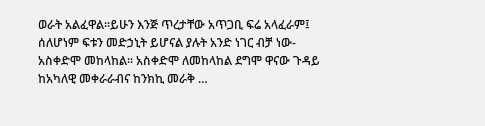ወራት አልፈዋል፡፡ይሁን እንጅ ጥረታቸው አጥጋቢ ፍሬ አላፈራም፤ ሰለሆነም ፍቱን መድኃኒት ይሆናል ያሉት አንድ ነገር ብቻ ነው-አስቀድሞ መከላከል፡፡ አስቀድሞ ለመከላከል ደግሞ ዋናው ጉዳይ ከአካለዊ መቀራራብና ከንክኪ መራቅ …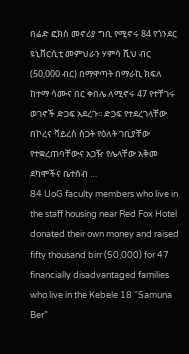በሬድ ፎክስ መኖሪያ ግቢ የሚኖሩ 84 የጎንደር ዩኒቨርሲቲ መምህራን ሃምሳ ሺህ ብር (50,000 ብር) በማዋጣት በማራኪ ክፍለ ከተማ ሳሙና በር ቀበሌ ለሚኖሩ 47 የተቸገሩ ወገኖች ድጋፍ አደረጉ፡፡ ድጋፍ የተደረገላቸው በኮረና ቫይረስ ስጋት የዕለት ገቢያቸው የተቋረጠባቸውና አጋዥ የሌላቸው አቅመ ደካሞችና ቤተሰብ …
84 UoG faculty members who live in the staff housing near Red Fox Hotel donated their own money and raised fifty thousand birr (50,000) for 47 financially disadvantaged families who live in the Kebele 18 “Samuna Ber”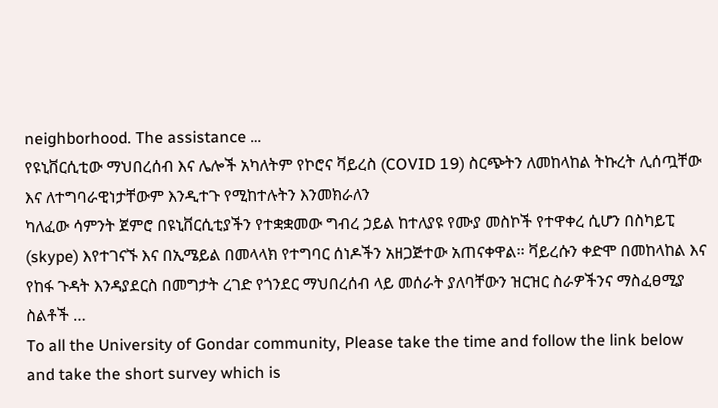neighborhood. The assistance …
የዩኒቨርሲቲው ማህበረሰብ እና ሌሎች አካለትም የኮሮና ቫይረስ (COVID 19) ስርጭትን ለመከላከል ትኩረት ሊሰጧቸው እና ለተግባራዊነታቸውም እንዲተጉ የሚከተሉትን እንመክራለን
ካለፈው ሳምንት ጀምሮ በዩኒቨርሲቲያችን የተቋቋመው ግብረ ኃይል ከተለያዩ የሙያ መስኮች የተዋቀረ ሲሆን በስካይፒ (skype) እየተገናኙ እና በኢሜይል በመላላክ የተግባር ሰነዶችን አዘጋጅተው አጠናቀዋል፡፡ ቫይረሱን ቀድሞ በመከላከል እና የከፋ ጉዳት እንዳያደርስ በመግታት ረገድ የጎንደር ማህበረሰብ ላይ መሰራት ያለባቸውን ዝርዝር ስራዎችንና ማስፈፀሚያ ስልቶች …
To all the University of Gondar community, Please take the time and follow the link below and take the short survey which is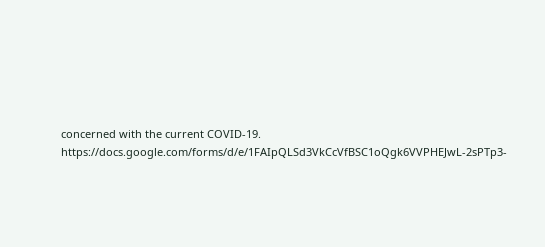concerned with the current COVID-19. https://docs.google.com/forms/d/e/1FAIpQLSd3VkCcVfBSC1oQgk6VVPHEJwL-2sPTp3-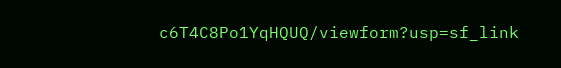c6T4C8Po1YqHQUQ/viewform?usp=sf_link